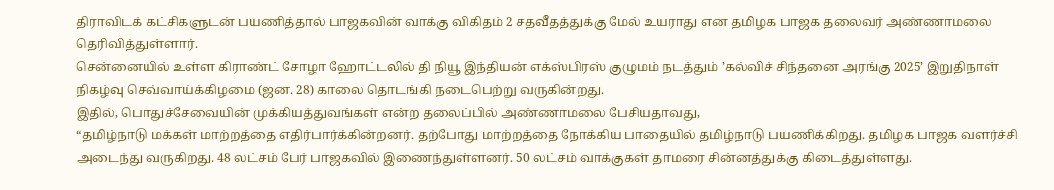திராவிடக் கட்சிகளுடன் பயணித்தால் பாஜகவின் வாக்கு விகிதம் 2 சதவீதத்துக்கு மேல் உயராது என தமிழக பாஜக தலைவர் அண்ணாமலை தெரிவித்துள்ளார்.
சென்னையில் உள்ள கிராண்ட் சோழா ஹோட்டலில் தி நியூ இந்தியன் எக்ஸ்பிரஸ் குழுமம் நடத்தும் ’கல்விச் சிந்தனை அரங்கு 2025’ இறுதிநாள் நிகழ்வு செவ்வாய்க்கிழமை (ஜன. 28) காலை தொடங்கி நடைபெற்று வருகின்றது.
இதில், பொதுச்சேவையின் முக்கியத்துவங்கள் என்ற தலைப்பில் அண்ணாமலை பேசியதாவது,
“தமிழ்நாடு மக்கள் மாற்றத்தை எதிர்பார்க்கின்றனர். தற்போது மாற்றத்தை நோக்கிய பாதையில் தமிழ்நாடு பயணிக்கிறது. தமிழக பாஜக வளர்ச்சி அடைந்து வருகிறது. 48 லட்சம் பேர் பாஜகவில் இணைந்துள்ளனர். 50 லட்சம் வாக்குகள் தாமரை சின்னத்துக்கு கிடைத்துள்ளது.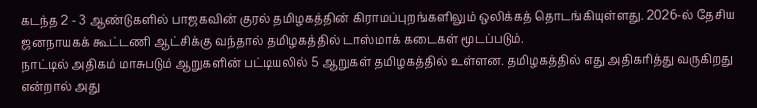கடந்த 2 - 3 ஆண்டுகளில் பாஜகவின் குரல் தமிழகத்தின் கிராமப்புறங்களிலும் ஒலிக்கத் தொடங்கியுள்ளது. 2026-ல் தேசிய ஜனநாயகக் கூட்டணி ஆட்சிக்கு வந்தால் தமிழகத்தில் டாஸ்மாக் கடைகள் மூடப்படும்.
நாட்டில் அதிகம் மாசுபடும் ஆறுகளின் பட்டியலில் 5 ஆறுகள் தமிழகத்தில் உள்ளன. தமிழகத்தில் எது அதிகரித்து வருகிறது என்றால் அது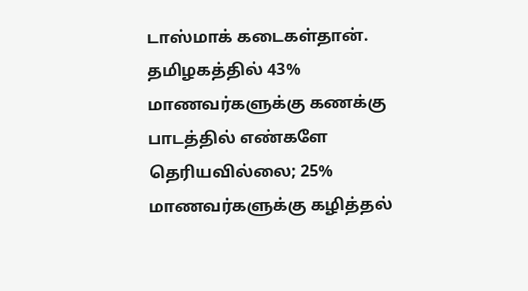டாஸ்மாக் கடைகள்தான். தமிழகத்தில் 43% மாணவர்களுக்கு கணக்கு பாடத்தில் எண்களே தெரியவில்லை; 25% மாணவர்களுக்கு கழித்தல்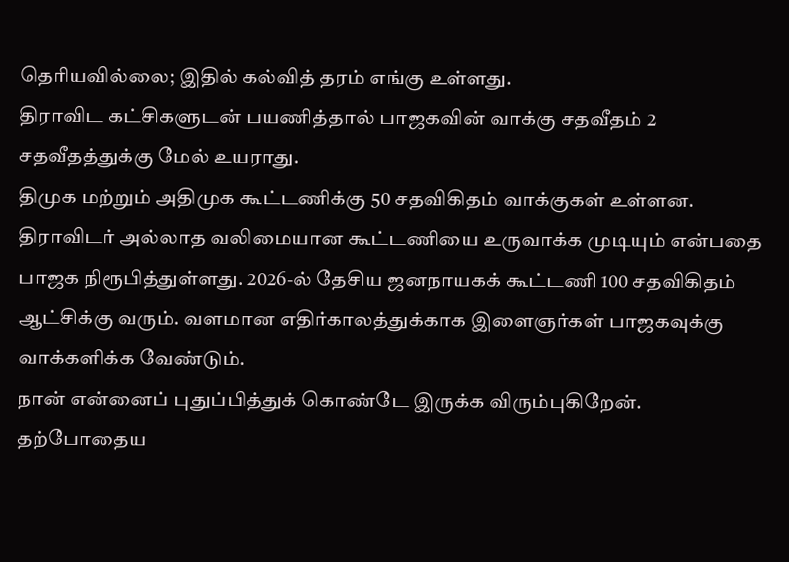தெரியவில்லை; இதில் கல்வித் தரம் எங்கு உள்ளது.
திராவிட கட்சிகளுடன் பயணித்தால் பாஜகவின் வாக்கு சதவீதம் 2 சதவீதத்துக்கு மேல் உயராது.
திமுக மற்றும் அதிமுக கூட்டணிக்கு 50 சதவிகிதம் வாக்குகள் உள்ளன. திராவிடர் அல்லாத வலிமையான கூட்டணியை உருவாக்க முடியும் என்பதை பாஜக நிரூபித்துள்ளது. 2026-ல் தேசிய ஜனநாயகக் கூட்டணி 100 சதவிகிதம் ஆட்சிக்கு வரும். வளமான எதிர்காலத்துக்காக இளைஞர்கள் பாஜகவுக்கு வாக்களிக்க வேண்டும்.
நான் என்னைப் புதுப்பித்துக் கொண்டே இருக்க விரும்புகிறேன். தற்போதைய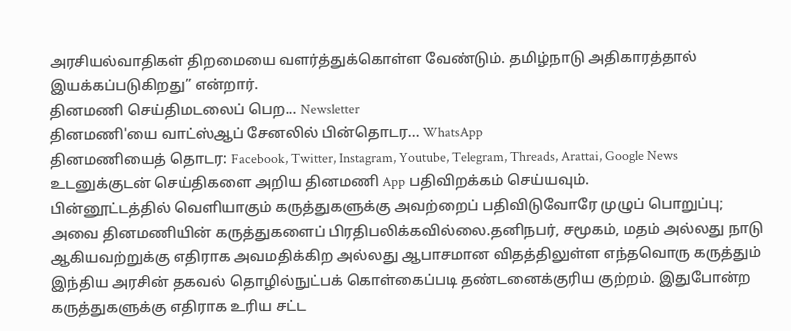அரசியல்வாதிகள் திறமையை வளர்த்துக்கொள்ள வேண்டும். தமிழ்நாடு அதிகாரத்தால் இயக்கப்படுகிறது” என்றார்.
தினமணி செய்திமடலைப் பெற... Newsletter
தினமணி'யை வாட்ஸ்ஆப் சேனலில் பின்தொடர... WhatsApp
தினமணியைத் தொடர: Facebook, Twitter, Instagram, Youtube, Telegram, Threads, Arattai, Google News
உடனுக்குடன் செய்திகளை அறிய தினமணி App பதிவிறக்கம் செய்யவும்.
பின்னூட்டத்தில் வெளியாகும் கருத்துகளுக்கு அவற்றைப் பதிவிடுவோரே முழுப் பொறுப்பு; அவை தினமணியின் கருத்துகளைப் பிரதிபலிக்கவில்லை.தனிநபர், சமூகம், மதம் அல்லது நாடு ஆகியவற்றுக்கு எதிராக அவமதிக்கிற அல்லது ஆபாசமான விதத்திலுள்ள எந்தவொரு கருத்தும் இந்திய அரசின் தகவல் தொழில்நுட்பக் கொள்கைப்படி தண்டனைக்குரிய குற்றம். இதுபோன்ற கருத்துகளுக்கு எதிராக உரிய சட்ட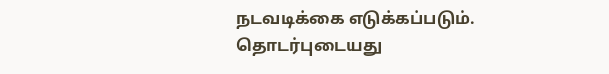நடவடிக்கை எடுக்கப்படும்.
தொடர்புடையது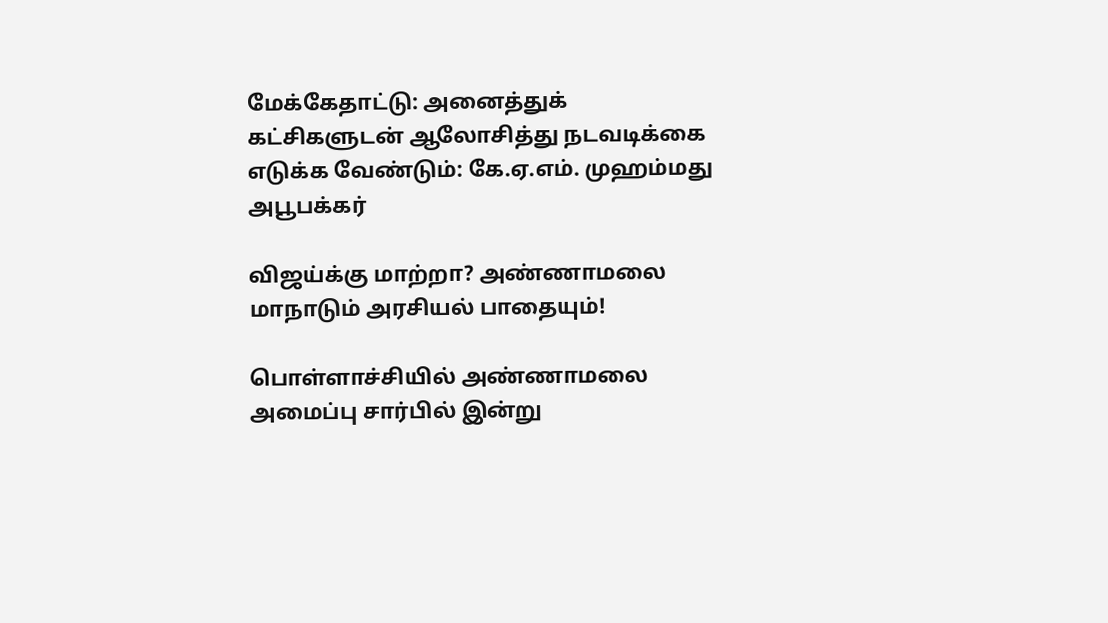மேக்கேதாட்டு: அனைத்துக் கட்சிகளுடன் ஆலோசித்து நடவடிக்கை எடுக்க வேண்டும்: கே.ஏ.எம். முஹம்மது அபூபக்கர்

விஜய்க்கு மாற்றா? அண்ணாமலை மாநாடும் அரசியல் பாதையும்!

பொள்ளாச்சியில் அண்ணாமலை அமைப்பு சார்பில் இன்று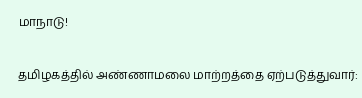மாநாடு!

தமிழகத்தில் அண்ணாமலை மாற்றத்தை ஏற்படுத்துவார்: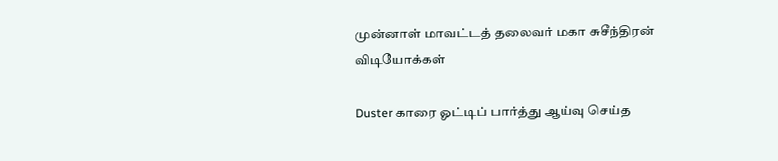முன்னாள் மாவட்டத் தலைவர் மகா சுசீந்திரன்
விடியோக்கள்

Duster காரை ஓட்டிப் பார்த்து ஆய்வு செய்த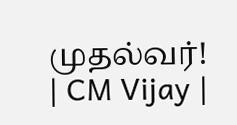முதல்வர்! | CM Vijay |